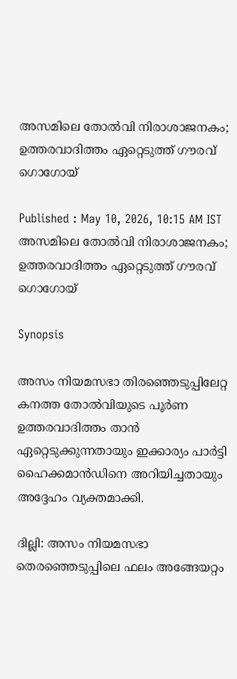അസമിലെ തോൽവി നിരാശാജനകം; ഉത്തരവാദിത്തം ഏറ്റെടുത്ത് ഗൗരവ് ഗൊഗോയ്

Published : May 10, 2026, 10:15 AM IST
അസമിലെ തോൽവി നിരാശാജനകം; ഉത്തരവാദിത്തം ഏറ്റെടുത്ത് ഗൗരവ് ഗൊഗോയ്

Synopsis

അസം നിയമസഭാ തിരഞ്ഞെടുപ്പിലേറ്റ കനത്ത തോൽവിയുടെ പൂർണ ഉത്തരവാദിത്തം താൻ ഏറ്റെടുക്കുന്നതായും ഇക്കാര്യം പാർട്ടി ഹൈക്കമാൻഡിനെ അറിയിച്ചതായും അദ്ദേഹം വ്യക്തമാക്കി.

ദില്ലി: അസം നിയമസഭാ തെരഞ്ഞെടുപ്പിലെ ഫലം അങ്ങേയറ്റം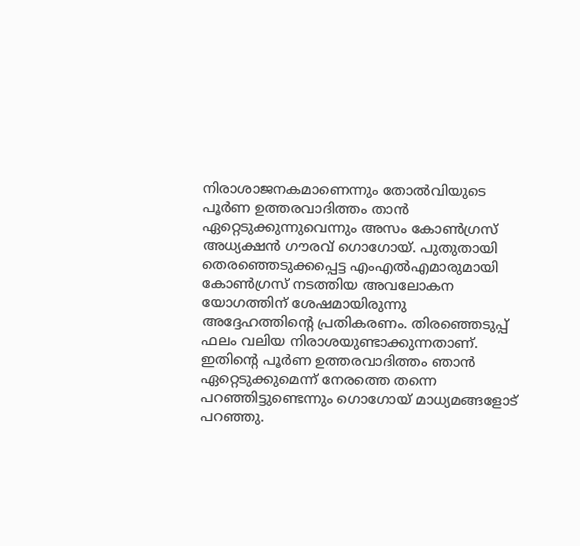നിരാശാജനകമാണെന്നും തോൽവിയുടെ പൂർണ ഉത്തരവാദിത്തം താൻ ഏറ്റെടുക്കുന്നുവെന്നും അസം കോൺഗ്രസ് അധ്യക്ഷൻ ഗൗരവ് ഗൊഗോയ്. പുതുതായി തെരഞ്ഞെടുക്കപ്പെട്ട എംഎൽഎമാരുമായി കോൺഗ്രസ് നടത്തിയ അവലോകന യോഗത്തിന് ശേഷമായിരുന്നു അദ്ദേഹത്തിന്റെ പ്രതികരണം. തിരഞ്ഞെടുപ്പ് ഫലം വലിയ നിരാശയുണ്ടാക്കുന്നതാണ്. ഇതിന്റെ പൂർണ ഉത്തരവാദിത്തം ഞാൻ ഏറ്റെടുക്കുമെന്ന് നേരത്തെ തന്നെ പറഞ്ഞിട്ടുണ്ടെന്നും ഗൊഗോയ് മാധ്യമങ്ങളോട് പറഞ്ഞു.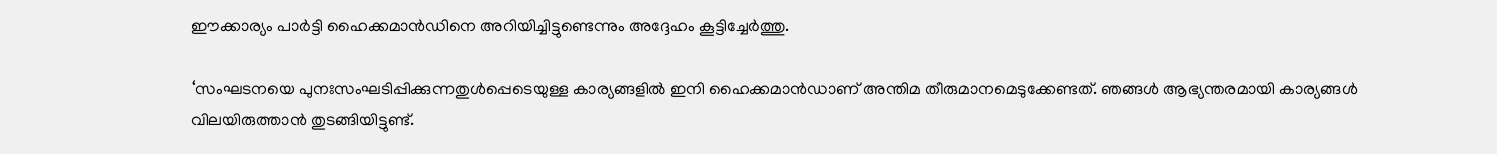ഈക്കാര്യം പാർട്ടി ഹൈക്കമാൻഡിനെ അറിയിച്ചിട്ടുണ്ടെന്നും അദ്ദേഹം കൂട്ടിച്ചേർത്തു.

‘സംഘടനയെ പുനഃസംഘടിപ്പിക്കുന്നതുൾപ്പെടെയുള്ള കാര്യങ്ങളിൽ ഇനി ഹൈക്കമാൻഡാണ് അന്തിമ തീരുമാനമെടുക്കേണ്ടത്. ഞങ്ങൾ ആഭ്യന്തരമായി കാര്യങ്ങൾ വിലയിരുത്താൻ തുടങ്ങിയിട്ടുണ്ട്.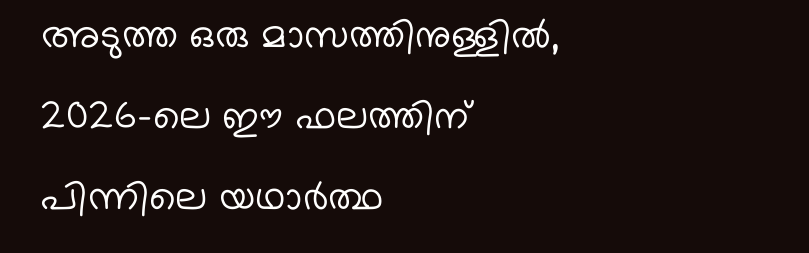അടുത്ത ഒരു മാസത്തിനുള്ളിൽ, 2026-ലെ ഈ ഫലത്തിന് പിന്നിലെ യഥാർത്ഥ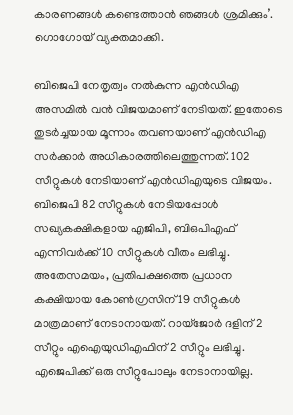കാരണങ്ങൾ കണ്ടെത്താൻ ഞങ്ങൾ ശ്രമിക്കും’. ഗൊഗോയ് വ്യക്തമാക്കി.

ബിജെപി നേതൃത്വം നൽകുന്ന എൻഡിഎ അസമിൽ വൻ വിജയമാണ് നേടിയത്. ഇതോടെ തുടർച്ചയായ മൂന്നാം തവണയാണ് എൻഡിഎ സർക്കാർ അധികാരത്തിലെത്തുന്നത്. 102 സീറ്റുകൾ നേടിയാണ് എൻഡിഎയുടെ വിജയം. ബിജെപി 82 സീറ്റുകൾ നേടിയപ്പോൾ സഖ്യകക്ഷികളായ എജിപി, ബിഒപിഎഫ് എന്നിവർക്ക് 10 സീറ്റുകൾ വീതം ലഭിച്ചു. അതേസമയം, പ്രതിപക്ഷത്തെ പ്രധാന കക്ഷിയായ കോൺഗ്രസിന് 19 സീറ്റുകൾ മാത്രമാണ് നേടാനായത്. റായ്ജോർ ദളിന് 2 സീറ്റും എഐയുഡിഎഫിന് 2 സീറ്റും ലഭിച്ചു. എജെപിക്ക് ഒരു സീറ്റുപോലും നേടാനായില്ല.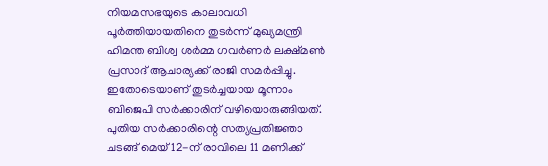നിയമസഭയുടെ കാലാവധി പൂർത്തിയായതിനെ തുടർന്ന് മുഖ്യമന്ത്രി ഹിമന്ത ബിശ്വ ശർമ്മ ഗവർണർ ലക്ഷ്മൺ പ്രസാദ് ആചാര്യക്ക് രാജി സമർപ്പിച്ചു. ഇതോടെയാണ് തുടർച്ചയായ മൂന്നാം ബിജെപി സർക്കാരിന് വഴിയൊരുങ്ങിയത്. പുതിയ സർക്കാരിന്റെ സത്യപ്രതിജ്ഞാ ചടങ്ങ് മെയ് 12-ന് രാവിലെ 11 മണിക്ക്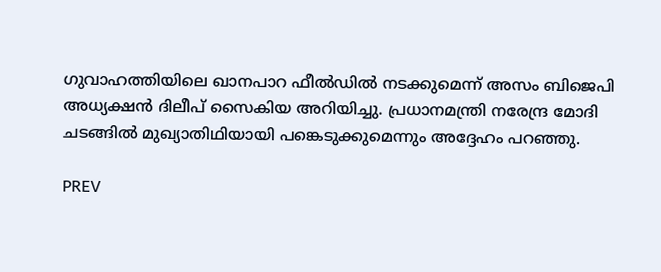ഗുവാഹത്തിയിലെ ഖാനപാറ ഫീൽഡിൽ നടക്കുമെന്ന് അസം ബിജെപി അധ്യക്ഷൻ ദിലീപ് സൈകിയ അറിയിച്ചു. പ്രധാനമന്ത്രി നരേന്ദ്ര മോദി ചടങ്ങിൽ മുഖ്യാതിഥിയായി പങ്കെടുക്കുമെന്നും അദ്ദേഹം പറഞ്ഞു.

PREV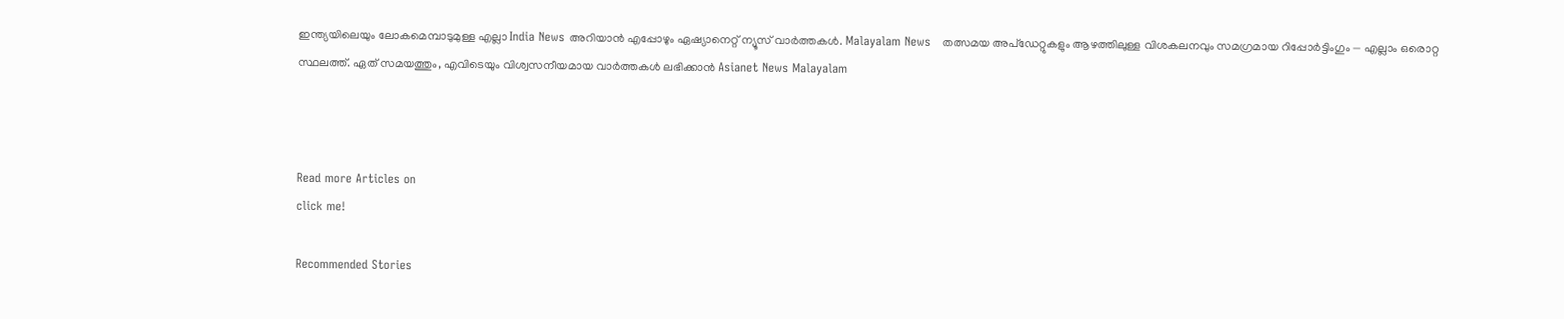ഇന്ത്യയിലെയും ലോകമെമ്പാടുമുള്ള എല്ലാ India News അറിയാൻ എപ്പോഴും ഏഷ്യാനെറ്റ് ന്യൂസ് വാർത്തകൾ. Malayalam News   തത്സമയ അപ്‌ഡേറ്റുകളും ആഴത്തിലുള്ള വിശകലനവും സമഗ്രമായ റിപ്പോർട്ടിംഗും — എല്ലാം ഒരൊറ്റ സ്ഥലത്ത്. ഏത് സമയത്തും, എവിടെയും വിശ്വസനീയമായ വാർത്തകൾ ലഭിക്കാൻ Asianet News Malayalam



Read more Articles on
click me!

Recommended Stories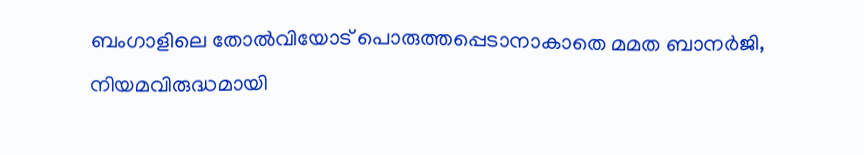ബംഗാളിലെ തോല്‍വിയോട് പൊരുത്തപ്പെടാനാകാതെ മമത ബാനര്‍ജി, നിയമവിരുദ്ധമായി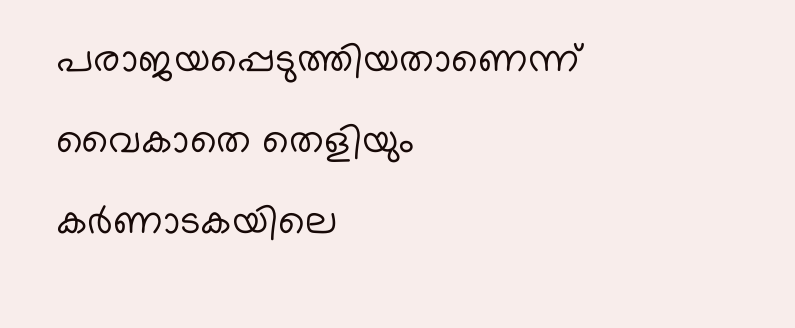പരാജയപ്പെടുത്തിയതാണെന്ന് വൈകാതെ തെളിയും
കർണാടകയിലെ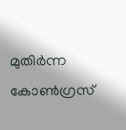മുതിർന്ന കോൺഗ്രസ്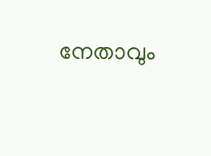നേതാവും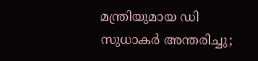മന്ത്രിയുമായ ഡി സുധാകർ അന്തരിച്ചു;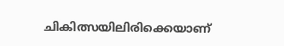ചികിത്സയിലിരിക്കെയാണ്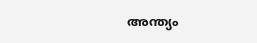അന്ത്യം